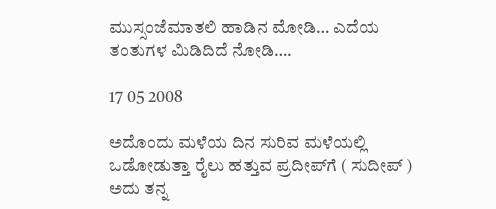ಮುಸ್ಸಂಜೆಮಾತಲಿ ಹಾಡಿನ ಮೋಡಿ… ಎದೆಯ ತಂತುಗಳ ಮಿಡಿದಿದೆ ನೋಡಿ….

17 05 2008

ಅದೊಂದು ಮಳೆಯ ದಿನ ಸುರಿವ ಮಳೆಯಲ್ಲಿ ಒಡೋಡುತ್ತಾ ರೈಲು ಹತ್ತುವ ಪ್ರದೀಪ್‌ಗೆ ( ಸುದೀಪ್ ) ಅದು ತನ್ನ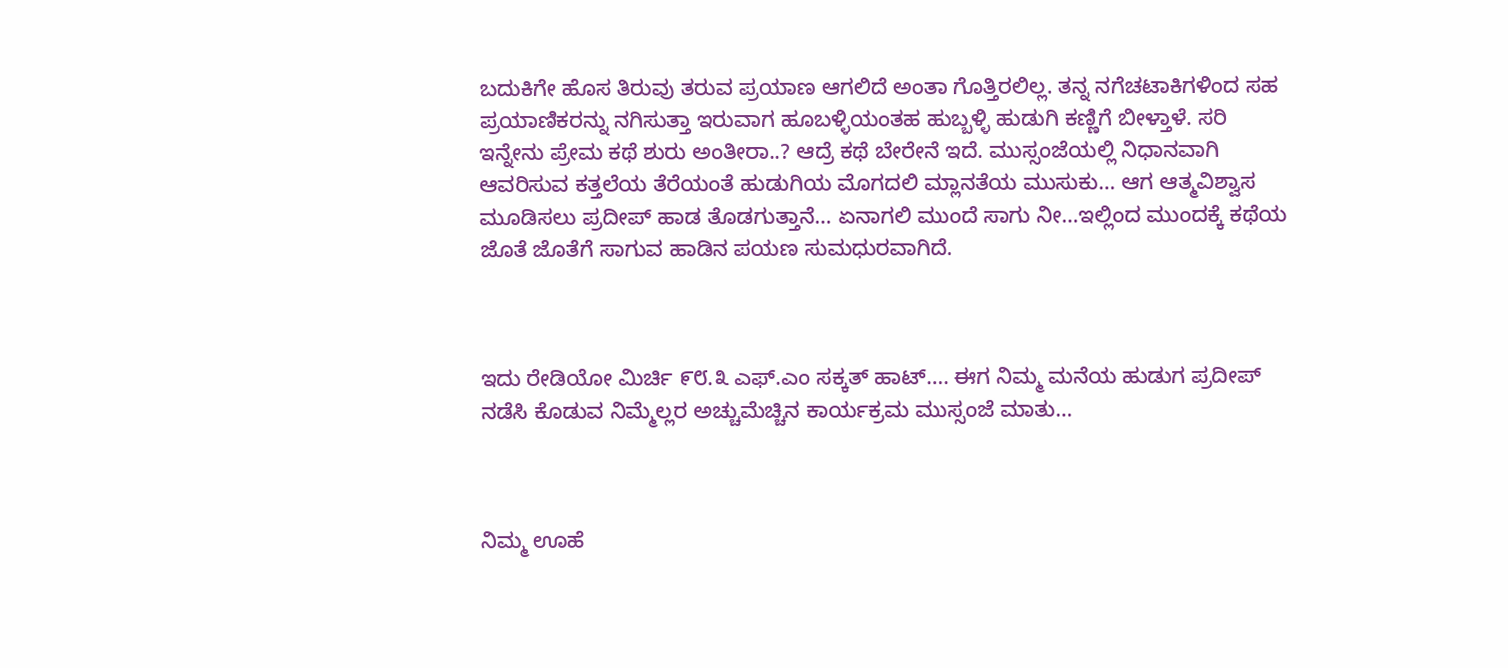ಬದುಕಿಗೇ ಹೊಸ ತಿರುವು ತರುವ ಪ್ರಯಾಣ ಆಗಲಿದೆ ಅಂತಾ ಗೊತ್ತಿರಲಿಲ್ಲ. ತನ್ನ ನಗೆಚಟಾಕಿಗಳಿಂದ ಸಹ ಪ್ರಯಾಣಿಕರನ್ನು ನಗಿಸುತ್ತಾ ಇರುವಾಗ ಹೂಬಳ್ಳಿಯಂತಹ ಹುಬ್ಬಳ್ಳಿ ಹುಡುಗಿ ಕಣ್ಣಿಗೆ ಬೀಳ್ತಾಳೆ. ಸರಿ ಇನ್ನೇನು ಪ್ರೇಮ ಕಥೆ ಶುರು ಅಂತೀರಾ..? ಆದ್ರೆ ಕಥೆ ಬೇರೇನೆ ಇದೆ. ಮುಸ್ಸಂಜೆಯಲ್ಲಿ ನಿಧಾನವಾಗಿ ಆವರಿಸುವ ಕತ್ತಲೆಯ ತೆರೆಯಂತೆ ಹುಡುಗಿಯ ಮೊಗದಲಿ ಮ್ಲಾನತೆಯ ಮುಸುಕು… ಆಗ ಆತ್ಮವಿಶ್ವಾಸ ಮೂಡಿಸಲು ಪ್ರದೀಪ್ ಹಾಡ ತೊಡಗುತ್ತಾನೆ… ಏನಾಗಲಿ ಮುಂದೆ ಸಾಗು ನೀ…ಇಲ್ಲಿಂದ ಮುಂದಕ್ಕೆ ಕಥೆಯ ಜೊತೆ ಜೊತೆಗೆ ಸಾಗುವ ಹಾಡಿನ ಪಯಣ ಸುಮಧುರವಾಗಿದೆ.



ಇದು ರೇಡಿಯೋ ಮಿರ್ಚಿ ೯೮.೩ ಎಫ್.ಎಂ ಸಕ್ಕತ್ ಹಾಟ್…. ಈಗ ನಿಮ್ಮ ಮನೆಯ ಹುಡುಗ ಪ್ರದೀಪ್ ನಡೆಸಿ ಕೊಡುವ ನಿಮ್ಮೆಲ್ಲರ ಅಚ್ಚುಮೆಚ್ಚಿನ ಕಾರ್ಯಕ್ರಮ ಮುಸ್ಸಂಜೆ ಮಾತು…



ನಿಮ್ಮ ಊಹೆ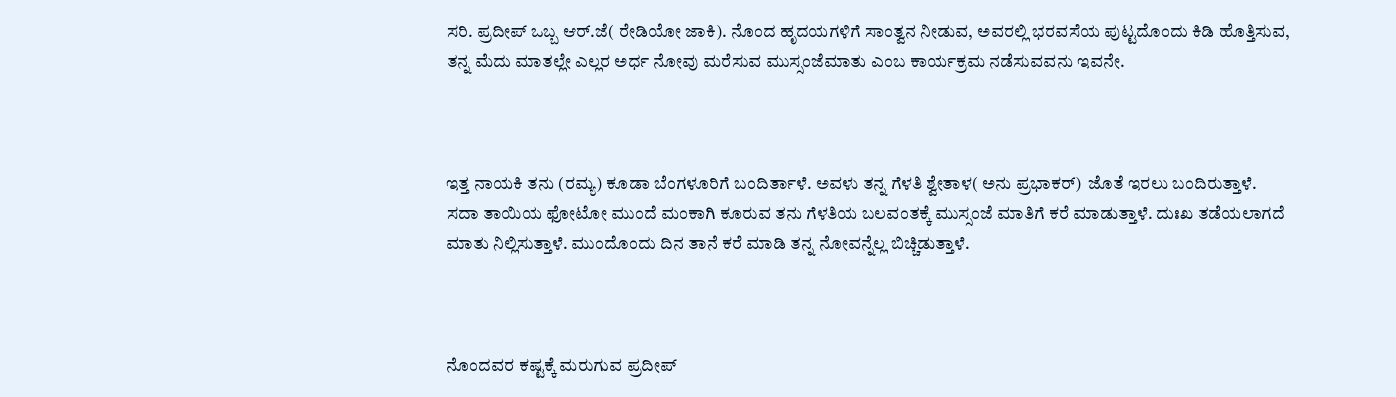ಸರಿ. ಪ್ರದೀಪ್ ಒಬ್ಬ ಆರ್.ಜೆ( ರೇಡಿಯೋ ಜಾಕಿ). ನೊಂದ ಹೃದಯಗಳಿಗೆ ಸಾಂತ್ವನ ನೀಡುವ, ಅವರಲ್ಲಿ ಭರವಸೆಯ ಪುಟ್ಟದೊಂದು ಕಿಡಿ ಹೊತ್ತಿಸುವ, ತನ್ನ ಮೆದು ಮಾತಲ್ಲೇ ಎಲ್ಲರ ಅರ್ಧ ನೋವು ಮರೆಸುವ ಮುಸ್ಸಂಜೆಮಾತು ಎಂಬ ಕಾರ್ಯಕ್ರಮ ನಡೆಸುವವನು ಇವನೇ.



ಇತ್ತ ನಾಯಕಿ ತನು (ರಮ್ಯ) ಕೂಡಾ ಬೆಂಗಳೂರಿಗೆ ಬಂದಿರ್ತಾಳೆ. ಅವಳು ತನ್ನ ಗೆಳತಿ ಶ್ವೇತಾಳ( ಅನು ಪ್ರಭಾಕರ್)  ಜೊತೆ ಇರಲು ಬಂದಿರುತ್ತಾಳೆ. ಸದಾ ತಾಯಿಯ ಫೋಟೋ ಮುಂದೆ ಮಂಕಾಗಿ ಕೂರುವ ತನು ಗೆಳತಿಯ ಬಲವಂತಕ್ಕೆ ಮುಸ್ಸಂಜೆ ಮಾತಿಗೆ ಕರೆ ಮಾಡುತ್ತಾಳೆ. ದುಃಖ ತಡೆಯಲಾಗದೆ ಮಾತು ನಿಲ್ಲಿಸುತ್ತಾಳೆ. ಮುಂದೊಂದು ದಿನ ತಾನೆ ಕರೆ ಮಾಡಿ ತನ್ನ ನೋವನ್ನೆಲ್ಲ ಬಿಚ್ಚಿಡುತ್ತಾಳೆ.



ನೊಂದವರ ಕಷ್ಟಕ್ಕೆ ಮರುಗುವ ಪ್ರದೀಪ್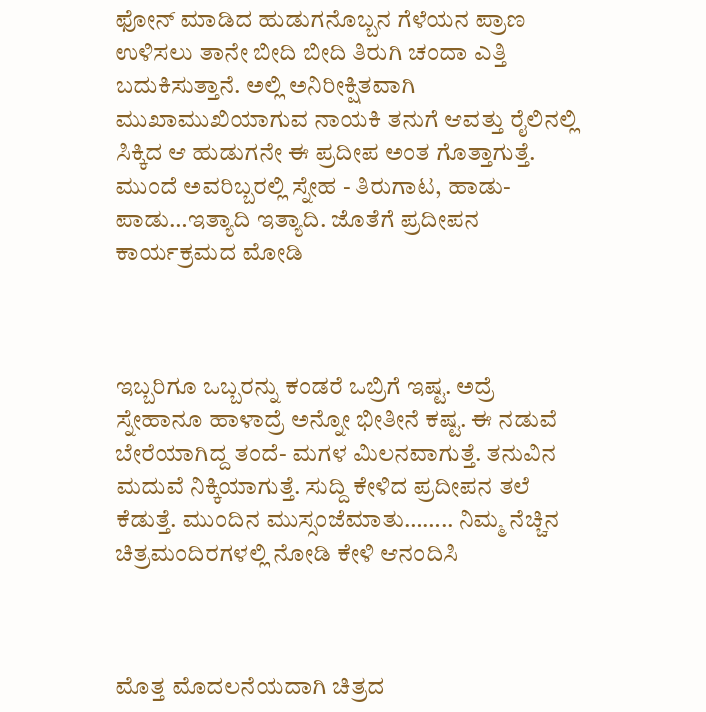ಫೋನ್ ಮಾಡಿದ ಹುಡುಗನೊಬ್ಬನ ಗೆಳೆಯನ ಪ್ರಾಣ ಉಳಿಸಲು ತಾನೇ ಬೀದಿ ಬೀದಿ ತಿರುಗಿ ಚಂದಾ ಎತ್ತಿ ಬದುಕಿಸುತ್ತಾನೆ. ಅಲ್ಲಿ ಅನಿರೀಕ್ಷಿತವಾಗಿ ಮುಖಾಮುಖಿಯಾಗುವ ನಾಯಕಿ ತನುಗೆ ಆವತ್ತು ರೈಲಿನಲ್ಲಿ ಸಿಕ್ಕಿದ ಆ ಹುಡುಗನೇ ಈ ಪ್ರದೀಪ ಅಂತ ಗೊತ್ತಾಗುತ್ತೆ. ಮುಂದೆ ಅವರಿಬ್ಬರಲ್ಲಿ ಸ್ನೇಹ - ತಿರುಗಾಟ, ಹಾಡು-ಪಾಡು…ಇತ್ಯಾದಿ ಇತ್ಯಾದಿ. ಜೊತೆಗೆ ಪ್ರದೀಪನ ಕಾರ್ಯಕ್ರಮದ ಮೋಡಿ



ಇಬ್ಬರಿಗೂ ಒಬ್ಬರನ್ನು ಕಂಡರೆ ಒಬ್ರಿಗೆ ಇಷ್ಟ. ಅದ್ರೆ ಸ್ನೇಹಾನೂ ಹಾಳಾದ್ರೆ ಅನ್ನೋ ಭೀತೀನೆ ಕಷ್ಟ. ಈ ನಡುವೆ ಬೇರೆಯಾಗಿದ್ದ ತಂದೆ- ಮಗಳ ಮಿಲನವಾಗುತ್ತೆ. ತನುವಿನ ಮದುವೆ ನಿಕ್ಕಿಯಾಗುತ್ತೆ. ಸುದ್ದಿ ಕೇಳಿದ ಪ್ರದೀಪನ ತಲೆ ಕೆಡುತ್ತೆ. ಮುಂದಿನ ಮುಸ್ಸಂಜೆಮಾತು…….. ನಿಮ್ಮ ನೆಚ್ಚಿನ ಚಿತ್ರಮಂದಿರಗಳಲ್ಲಿ ನೋಡಿ ಕೇಳಿ ಆನಂದಿಸಿ



ಮೊತ್ತ ಮೊದಲನೆಯದಾಗಿ ಚಿತ್ರದ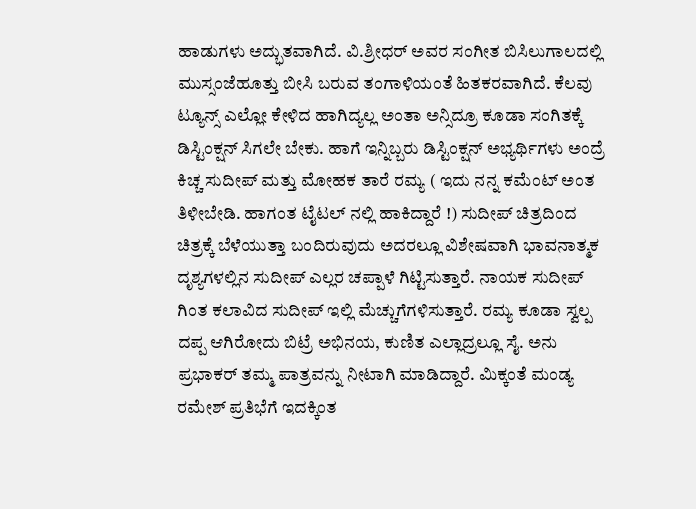ಹಾಡುಗಳು ಅದ್ಭುತವಾಗಿದೆ. ವಿ.ಶ್ರೀಧರ್ ಅವರ ಸಂಗೀತ ಬಿಸಿಲುಗಾಲದಲ್ಲಿ ಮುಸ್ಸಂಜೆಹೂತ್ತು ಬೀಸಿ ಬರುವ ತಂಗಾಳಿಯಂತೆ ಹಿತಕರವಾಗಿದೆ. ಕೆಲವು ಟ್ಯೂನ್ಸ್ ಎಲ್ಲೋ ಕೇಳಿದ ಹಾಗಿದ್ಯಲ್ಲ ಅಂತಾ ಅನ್ಸಿದ್ರೂ ಕೂಡಾ ಸಂಗಿತಕ್ಕೆ ಡಿಸ್ಟಿಂಕ್ಷನ್ ಸಿಗಲೇ ಬೇಕು. ಹಾಗೆ ಇನ್ನಿಬ್ಬರು ಡಿಸ್ಟಿಂಕ್ಷನ್ ಅಭ್ಯರ್ಥಿಗಳು ಅಂದ್ರೆ ಕಿಚ್ಚ ಸುದೀಪ್ ಮತ್ತು ಮೋಹಕ ತಾರೆ ರಮ್ಯ ( ಇದು ನನ್ನ ಕಮೆಂಟ್ ಅಂತ ತಿಳೀಬೇಡಿ. ಹಾಗಂತ ಟೈಟಲ್ ನಲ್ಲಿ ಹಾಕಿದ್ದಾರೆ !) ಸುದೀಪ್ ಚಿತ್ರದಿಂದ ಚಿತ್ರಕ್ಕೆ ಬೆಳೆಯುತ್ತಾ ಬಂದಿರುವುದು ಅದರಲ್ಲೂ ವಿಶೇಷವಾಗಿ ಭಾವನಾತ್ಮಕ ದೃಶ್ಯಗಳಲ್ಲಿನ ಸುದೀಪ್ ಎಲ್ಲರ ಚಪ್ಪಾಳೆ ಗಿಟ್ಟಿಸುತ್ತಾರೆ. ನಾಯಕ ಸುದೀಪ್ ಗಿಂತ ಕಲಾವಿದ ಸುದೀಪ್ ಇಲ್ಲಿ ಮೆಚ್ಚುಗೆಗಳಿಸುತ್ತಾರೆ. ರಮ್ಯ ಕೂಡಾ ಸ್ವಲ್ಪ ದಪ್ಪ ಆಗಿರೋದು ಬಿಟ್ರೆ ಅಭಿನಯ, ಕುಣಿತ ಎಲ್ಲಾದ್ರಲ್ಲೂ ಸೈ. ಅನು ಪ್ರಭಾಕರ್ ತಮ್ಮ ಪಾತ್ರವನ್ನು ನೀಟಾಗಿ ಮಾಡಿದ್ದಾರೆ. ಮಿಕ್ಕಂತೆ ಮಂಡ್ಯ ರಮೇಶ್ ಪ್ರತಿಭೆಗೆ ಇದಕ್ಕಿಂತ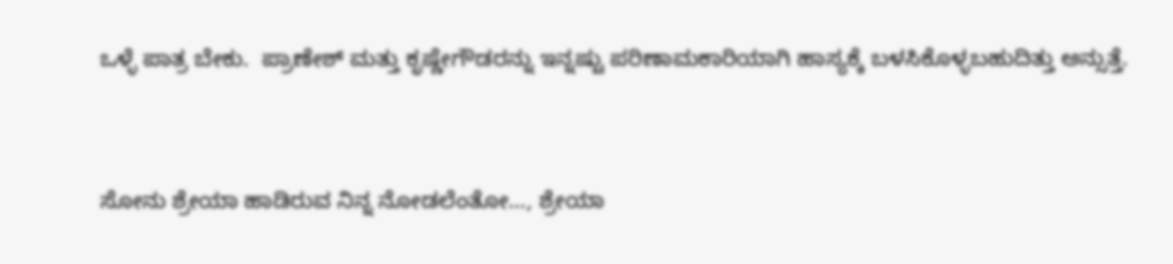ಒಳ್ಳೆ ಪಾತ್ರ ಬೇಕು.  ಪ್ರಾಣೇಶ್ ಮತ್ತು ಕೃಷ್ಣೇಗೌಡರನ್ನು ಇನ್ನಷ್ಟು ಪರಿಣಾಮಕಾರಿಯಾಗಿ ಹಾಸ್ಯಕ್ಕೆ ಬಳಸಿಕೊಳ್ಳಬಹುದಿತ್ತು ಅನ್ಸುತ್ತೆ.



ಸೋನು ಶ್ರೇಯಾ ಹಾಡಿರುವ ನಿನ್ನ ನೋಡಲೆಂತೋ…, ಶ್ರೇಯಾ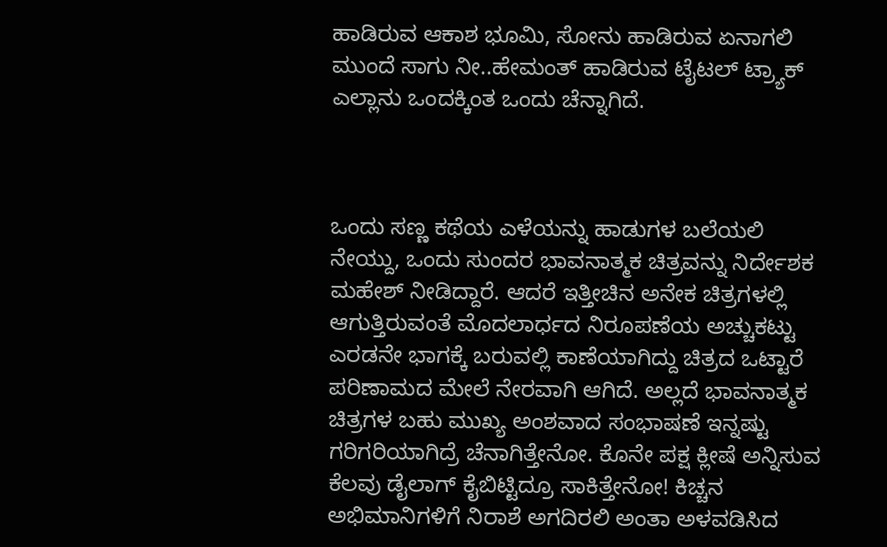ಹಾಡಿರುವ ಆಕಾಶ ಭೂಮಿ, ಸೋನು ಹಾಡಿರುವ ಏನಾಗಲಿ ಮುಂದೆ ಸಾಗು ನೀ..ಹೇಮಂತ್ ಹಾಡಿರುವ ಟೈಟಲ್ ಟ್ರ್ಯಾಕ್ ಎಲ್ಲಾನು ಒಂದಕ್ಕಿಂತ ಒಂದು ಚೆನ್ನಾಗಿದೆ.



ಒಂದು ಸಣ್ಣ ಕಥೆಯ ಎಳೆಯನ್ನು ಹಾಡುಗಳ ಬಲೆಯಲಿ ನೇಯ್ದು, ಒಂದು ಸುಂದರ ಭಾವನಾತ್ಮಕ ಚಿತ್ರವನ್ನು ನಿರ್ದೇಶಕ ಮಹೇಶ್ ನೀಡಿದ್ದಾರೆ. ಆದರೆ ಇತ್ತೀಚಿನ ಅನೇಕ ಚಿತ್ರಗಳಲ್ಲಿ ಆಗುತ್ತಿರುವಂತೆ ಮೊದಲಾರ್ಧದ ನಿರೂಪಣೆಯ ಅಚ್ಚುಕಟ್ಟು ಎರಡನೇ ಭಾಗಕ್ಕೆ ಬರುವಲ್ಲಿ ಕಾಣೆಯಾಗಿದ್ದು ಚಿತ್ರದ ಒಟ್ಟಾರೆ ಪರಿಣಾಮದ ಮೇಲೆ ನೇರವಾಗಿ ಆಗಿದೆ. ಅಲ್ಲದೆ ಭಾವನಾತ್ಮಕ ಚಿತ್ರಗಳ ಬಹು ಮುಖ್ಯ ಅಂಶವಾದ ಸಂಭಾಷಣೆ ಇನ್ನಷ್ಟು ಗರಿಗರಿಯಾಗಿದ್ರೆ ಚೆನಾಗಿತ್ತೇನೋ. ಕೊನೇ ಪಕ್ಷ ಕ್ಲೀಷೆ ಅನ್ನಿಸುವ ಕೆಲವು ಡೈಲಾಗ್ ಕೈಬಿಟ್ಟಿದ್ರೂ ಸಾಕಿತ್ತೇನೋ! ಕಿಚ್ಚನ ಅಭಿಮಾನಿಗಳಿಗೆ ನಿರಾಶೆ ಅಗದಿರಲಿ ಅಂತಾ ಅಳವಡಿಸಿದ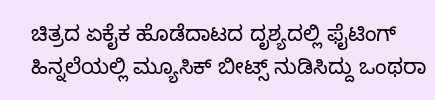ಚಿತ್ರದ ಏಕೈಕ ಹೊಡೆದಾಟದ ದೃಶ್ಯದಲ್ಲಿ ಫೈಟಿಂಗ್ ಹಿನ್ನಲೆಯಲ್ಲಿ ಮ್ಯೂಸಿಕ್ ಬೀಟ್ಸ್ ನುಡಿಸಿದ್ದು ಒಂಥರಾ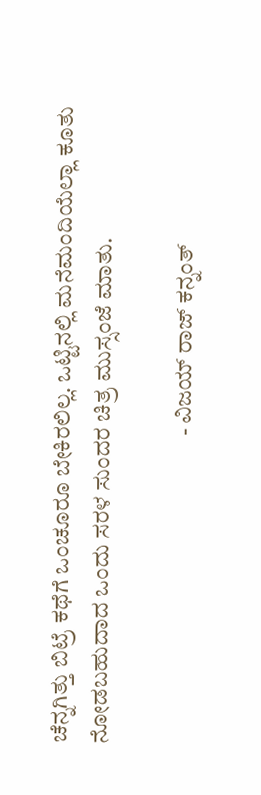ಚೆನ್ನಗಿತ್ತು ಬಿಟ್ರೆ ಕಥೆಗೆ ಒಂಚೂರೂ ಬೇಕಿರಲಿಲ್ಲ. ಒಟ್ಟಿನಲ್ಲಿ ಮನೆಮಂದಿಯೆಲ್ಲಾ ಕೂತು ನೋಡಬಹುದಾದ ಒಂದು ಸರಳ ಸುಂದರ ಚಿತ್ರ ಮುಸ್ಸಂಜೆ ಮಾತು.

                                                                   - ವಿಜಯ್ ರಾಜ್ ಕನ್ನಂತ್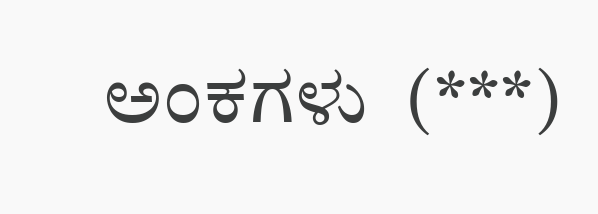ಅಂಕಗಳು  (***)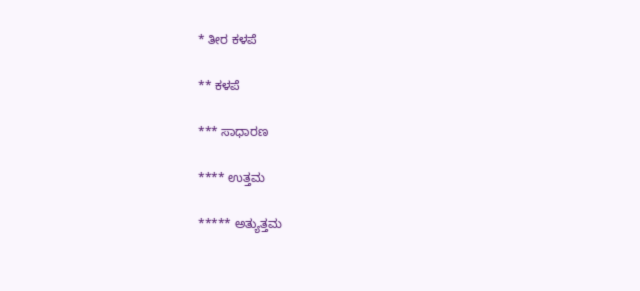* ತೀರ ಕಳಪೆ

** ಕಳಪೆ

*** ಸಾಧಾರಣ

**** ಉತ್ತಮ

***** ಅತ್ಯುತ್ತಮ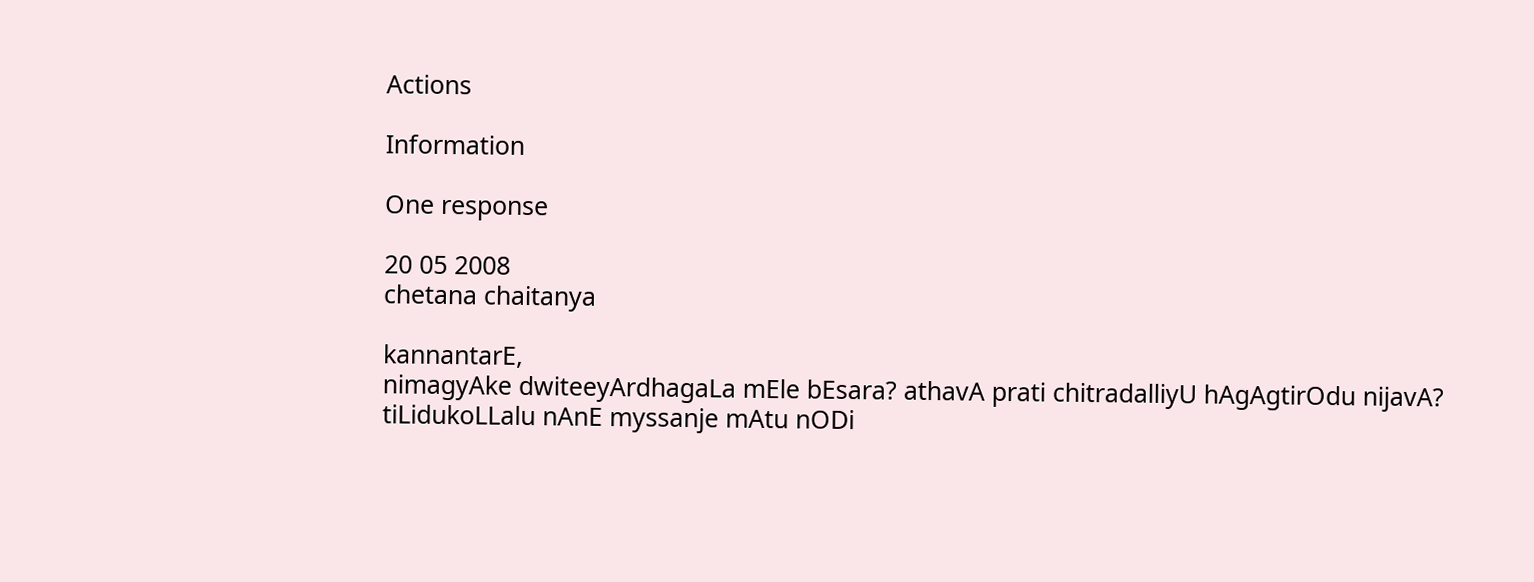Actions

Information

One response

20 05 2008
chetana chaitanya

kannantarE,
nimagyAke dwiteeyArdhagaLa mEle bEsara? athavA prati chitradalliyU hAgAgtirOdu nijavA?
tiLidukoLLalu nAnE myssanje mAtu nODi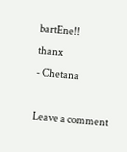bartEne!!
thanx
- Chetana

Leave a comment